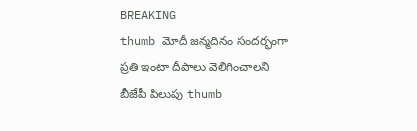BREAKING
thumb మోదీ జన్మదినం సందర్భంగా ప్రతి ఇంటా దీపాలు వెలిగించాలని బీజేపీ పిలుపు thumb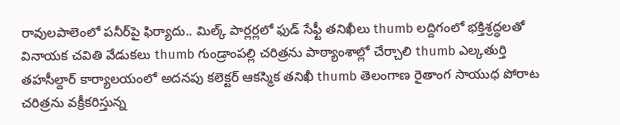రావులపాలెంలో పనీర్‌పై ఫిర్యాదు.. మిల్క్ పార్లర్లలో ఫుడ్ సేఫ్టీ తనిఖీలు thumb లద్దిగంలో భక్తిశ్రద్ధలతో వినాయక చవితి వేడుకలు thumb గుండ్రాంపల్లి చరిత్రను పాఠ్యాంశాల్లో చేర్చాలి thumb ఎల్కతుర్తి తహసీల్దార్ కార్యాలయంలో అదనపు కలెక్టర్ ఆకస్మిక తనిఖీ thumb తెలంగాణ రైతాంగ సాయుధ పోరాట చరిత్రను వక్రీకరిస్తున్న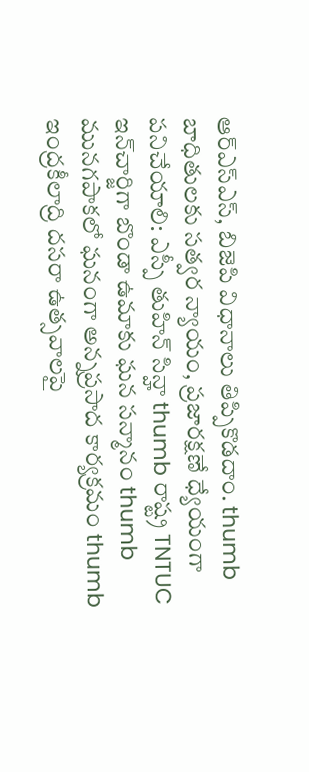ఆర్ఎస్ఎస్, బిజెపి విధానాలు తిప్పికొడదాం. thumb బాధితులకు సత్వర న్యాయం, ప్రజారక్షణే ధ్యేయంగా పనిచేయాలి: ఎస్పీ తుహిన్ సిన్హా thumb రాష్ట్ర TNTUC ఇన్‌చార్జిగా బొండా ఉమాకు ఘన సన్మానం thumb మునగపాకలో ఘనంగా అన్నప్రసాద కార్యక్రమం thumb ఇంద్రకీలాద్రి దసరా ఉత్సవాలపై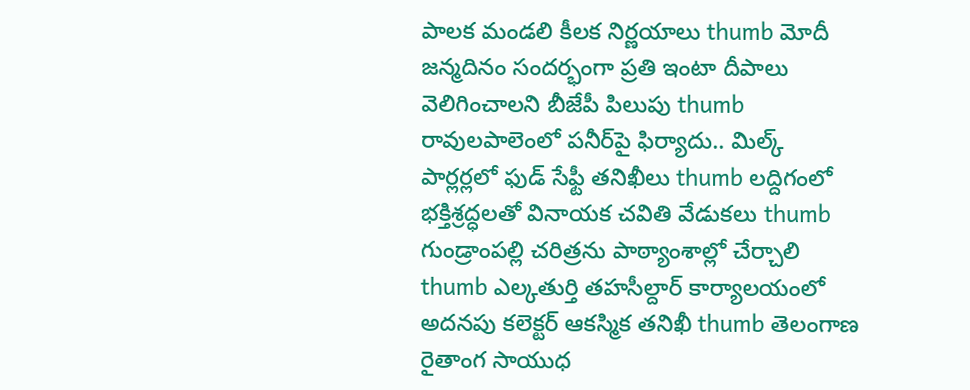పాలక మండలి కీలక నిర్ణయాలు thumb మోదీ జన్మదినం సందర్భంగా ప్రతి ఇంటా దీపాలు వెలిగించాలని బీజేపీ పిలుపు thumb రావులపాలెంలో పనీర్‌పై ఫిర్యాదు.. మిల్క్ పార్లర్లలో ఫుడ్ సేఫ్టీ తనిఖీలు thumb లద్దిగంలో భక్తిశ్రద్ధలతో వినాయక చవితి వేడుకలు thumb గుండ్రాంపల్లి చరిత్రను పాఠ్యాంశాల్లో చేర్చాలి thumb ఎల్కతుర్తి తహసీల్దార్ కార్యాలయంలో అదనపు కలెక్టర్ ఆకస్మిక తనిఖీ thumb తెలంగాణ రైతాంగ సాయుధ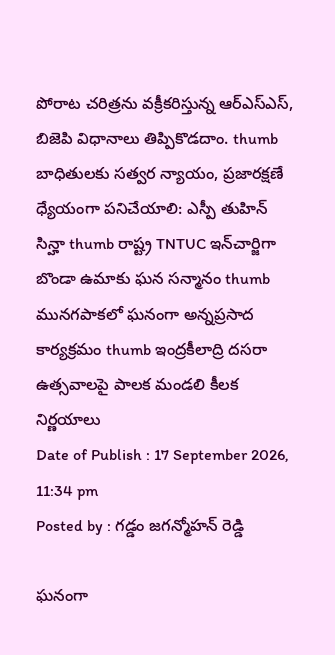పోరాట చరిత్రను వక్రీకరిస్తున్న ఆర్ఎస్ఎస్, బిజెపి విధానాలు తిప్పికొడదాం. thumb బాధితులకు సత్వర న్యాయం, ప్రజారక్షణే ధ్యేయంగా పనిచేయాలి: ఎస్పీ తుహిన్ సిన్హా thumb రాష్ట్ర TNTUC ఇన్‌చార్జిగా బొండా ఉమాకు ఘన సన్మానం thumb మునగపాకలో ఘనంగా అన్నప్రసాద కార్యక్రమం thumb ఇంద్రకీలాద్రి దసరా ఉత్సవాలపై పాలక మండలి కీలక నిర్ణయాలు
Date of Publish : 17 September 2026, 11:34 pm
Posted by : గడ్డం జగన్మోహన్ రెడ్డి

ఘనంగా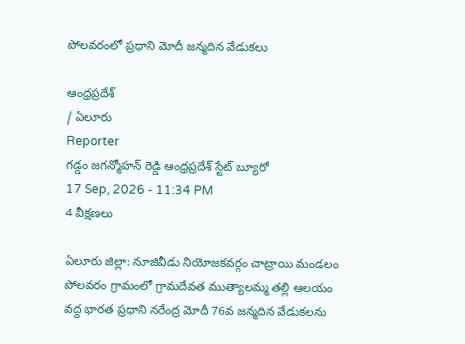పోలవరంలో ప్రధాని మోదీ జన్మదిన వేడుకలు

ఆంధ్రప్రదేశ్
/ ఏలూరు
Reporter
గడ్డం జగన్మోహన్ రెడ్డి ఆంధ్రప్రదేశ్ స్టేట్ బ్యూరో
17 Sep, 2026 - 11:34 PM
4 వీక్షణలు

ఏలూరు జిల్లా: నూజివీడు నియోజకవర్గం చాట్రాయి మండలం పోలవరం గ్రామంలో గ్రామదేవత ముత్యాలమ్మ తల్లి ఆలయం వద్ద భారత ప్రధాని నరేంద్ర మోదీ 76వ జన్మదిన వేడుకలను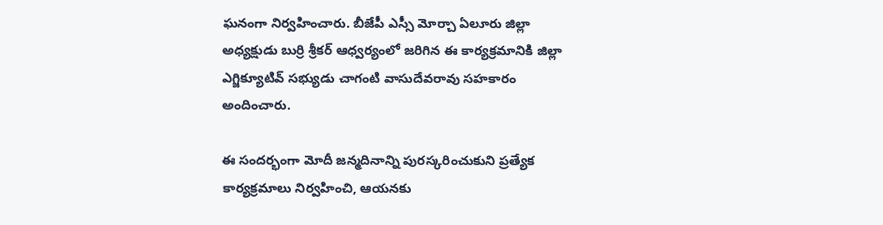ఘనంగా నిర్వహించారు. బీజేపీ ఎస్సీ మోర్చా ఏలూరు జిల్లా అధ్యక్షుడు బుర్రి శ్రీకర్ ఆధ్వర్యంలో జరిగిన ఈ కార్యక్రమానికి జిల్లా ఎగ్జిక్యూటివ్ సభ్యుడు చాగంటి వాసుదేవరావు సహకారం అందించారు.

ఈ సందర్భంగా మోదీ జన్మదినాన్ని పురస్కరించుకుని ప్రత్యేక కార్యక్రమాలు నిర్వహించి, ఆయనకు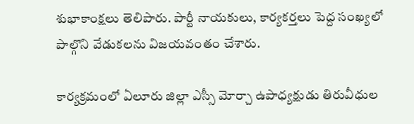శుభాకాంక్షలు తెలిపారు. పార్టీ నాయకులు, కార్యకర్తలు పెద్ద సంఖ్యలో పాల్గొని వేడుకలను విజయవంతం చేశారు.

కార్యక్రమంలో ఏలూరు జిల్లా ఎస్సీ మోర్చా ఉపాధ్యక్షుడు తిరువీధుల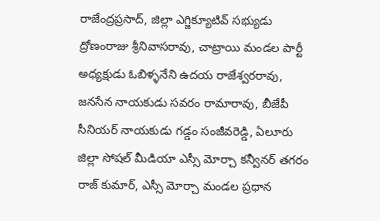రాజేంద్రప్రసాద్, జిల్లా ఎగ్జిక్యూటివ్ సభ్యుడు ద్రోణంరాజు శ్రీనివాసరావు, చాట్రాయి మండల పార్టీ అధ్యక్షుడు ఓబిళ్ళనేని ఉదయ రాజేశ్వరరావు, జనసేన నాయకుడు సవరం రామారావు, బీజేపీ సీనియర్ నాయకుడు గడ్డం సంజీవరెడ్డి, ఏలూరు జిల్లా సోషల్ మీడియా ఎస్సీ మోర్చా కన్వీనర్ తగరం రాజ్ కుమార్, ఎస్సీ మోర్చా మండల ప్రధాన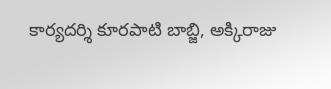కార్యదర్శి కూరపాటి బాబ్జి, అక్కిరాజు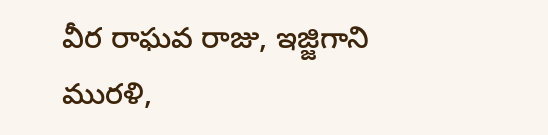వీర రాఘవ రాజు, ఇజ్జిగాని మురళి,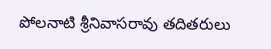పోలనాటి శ్రీనివాసరావు తదితరులు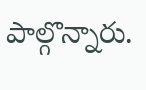పాల్గొన్నారు.